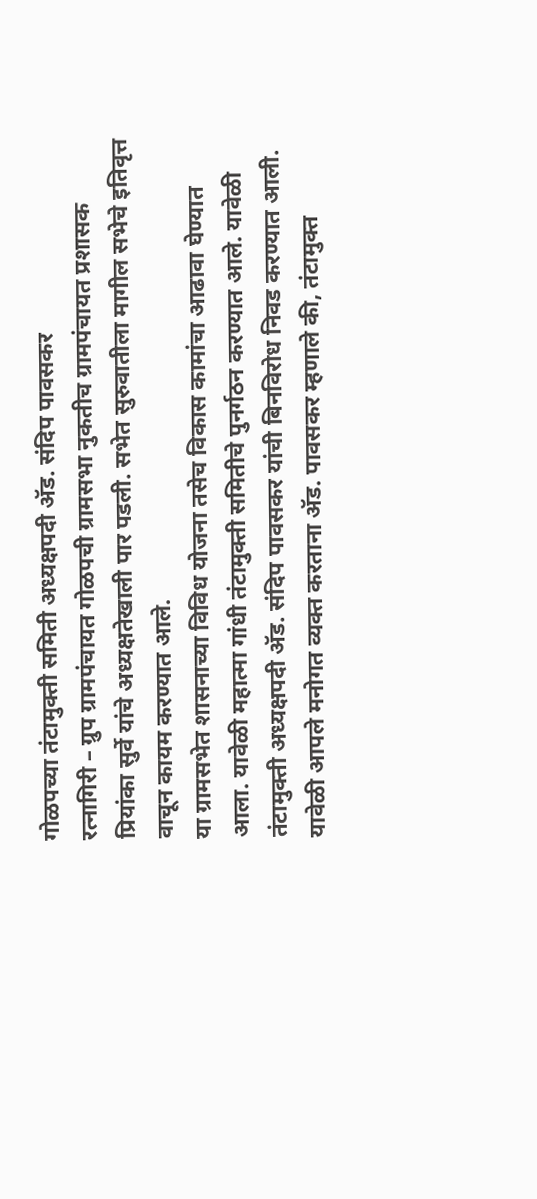गोळपच्या तंटामुक्ती समिती अध्यक्षपदी ॲड. संदिप पावसकर
रत्नागिरी – ग्रुप ग्रामपंचायत गोळपची ग्रामसभा नुकतीच ग्रामपंचायत प्रशासक प्रियांका सुर्वे यांचे अध्यक्षतेखाली पार पडली. सभेत सुरुवातीला मागील सभेचे इतिवृत्त वाचून कायम करण्यात आले.
या ग्रामसभेत शासनाच्या विविध योजना तसेच विकास कामांचा आढावा घेण्यात आला. यावेळी महात्मा गांधी तंटामुक्ती समितीचे पुनर्गठन करण्यात आले. यावेळी तंटामुक्ती अध्यक्षपदी ॲड. संदिप पावसकर यांची बिनविरोध निवड करण्यात आली. यावेळी आपले मनोगत व्यक्त करताना ॲड. पावसकर म्हणाले की, तंटामुक्त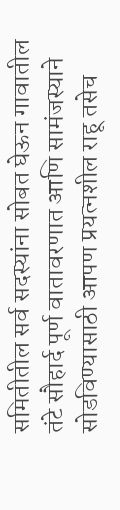समितीतील सर्व सदस्यांना सोबत घेऊन गावातील तंटे सौहार्द पूर्ण वातावरणात आणि सामंजस्याने सोडविण्यासाठी आपण प्रयत्नशील राहू तसेच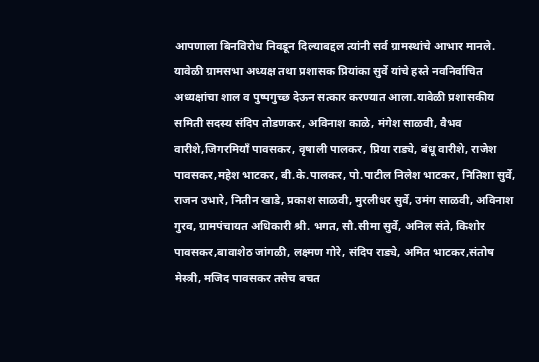आपणाला बिनविरोध निवडून दिल्याबद्दल त्यांनी सर्व ग्रामस्थांचे आभार मानले.
यावेळी ग्रामसभा अध्यक्ष तथा प्रशासक प्रियांका सुर्वे यांचे हस्ते नवनिर्वाचित अध्यक्षांचा शाल व पुष्पगुच्छ देऊन सत्कार करण्यात आला.यावेळी प्रशासकीय समिती सदस्य संदिप तोडणकर, अविनाश काळे, मंगेश साळवी, वैभव वारीशे,जिगरमियॉं पावसकर, वृषाली पालकर, प्रिया राड्ये, बंधू वारीशे, राजेश पावसकर,महेश भाटकर, बी.के.पालकर, पो.पाटील निलेश भाटकर, नितिशा सुर्वे, राजन उभारे, नितीन खाडे, प्रकाश साळवी, मुरलीधर सुर्वे, उमंग साळवी, अविनाश गुरव, ग्रामपंचायत अधिकारी श्री. भगत, सौ.सीमा सुर्वे, अनिल संते, किशोर पावसकर,बावाशेठ जांगळी, लक्ष्मण गोरे, संदिप राड्ये, अमित भाटकर,संतोष मेस्त्री, मजिद पावसकर तसेच बचत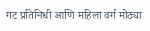गट प्रतिनिधी आणि महिला वर्ग मोठ्या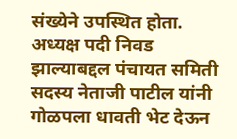संख्येने उपस्थित होता.
अध्यक्ष पदी निवड झाल्याबद्दल पंचायत समिती सदस्य नेताजी पाटील यांनी गोळपला धावती भेट देऊन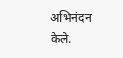अभिनंदन केले.